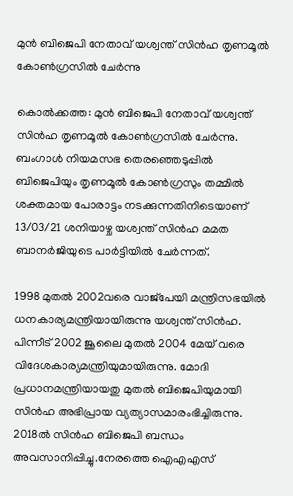മുന്‍ ബിജെപി നേതാവ് യശ്വന്ത് സിന്‍ഹ തൃണമൂല്‍ കോണ്‍ഗ്രസില്‍ ചേര്‍ന്നു

കൊല്‍ക്കത്ത: മുന്‍ ബിജെപി നേതാവ് യശ്വന്ത് സിന്‍ഹ തൃണമൂല്‍ കോണ്‍ഗ്രസില്‍ ചേര്‍ന്നു. ബംഗാള്‍ നിയമസഭ തെരഞ്ഞെടുപ്പില്‍ ബിജെപിയും തൃണമൂല്‍ കോണ്‍ഗ്രസും തമ്മില്‍ ശക്തമായ പോരാട്ടം നടക്കുന്നതിനിടെയാണ് 13/03/21 ശനിയാഴ്ച യശ്വന്ത് സിന്‍ഹ മമത ബാനര്‍ജിയുടെ പാര്‍ട്ടിയില്‍ ചേര്‍ന്നത്.

1998 മുതല്‍ 2002വരെ വാജ്‌പേയി മന്ത്രിസഭയില്‍ ധനകാര്യമന്ത്രിയായിരുന്നു യശ്വന്ത് സിന്‍ഹ. പിന്നീട് 2002 ജൂലൈ മുതല്‍ 2004 മേയ് വരെ വിദേശകാര്യമന്ത്രിയുമായിരുന്നു. മോദി പ്രധാനമന്ത്രിയായതു മുതല്‍ ബിജെപിയുമായി സിന്‍ഹ അഭിപ്രായ വ്യത്യാസമാരംഭിച്ചിരുന്നു.
2018ല്‍ സിന്‍ഹ ബിജെപി ബന്ധം അവസാനിപ്പിച്ചു.നേരത്തെ ഐഎഎസ്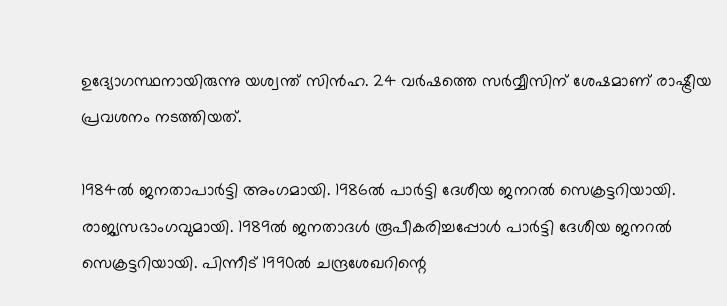ഉദ്യോഗസ്ഥനായിരുന്നു യശ്വന്ത് സിന്‍ഹ. 24 വര്‍ഷത്തെ സര്‍വ്വീസിന് ശേഷമാണ് രാഷ്ട്രീയ പ്രവശനം നടത്തിയത്.

1984ല്‍ ജനതാപാര്‍ട്ടി അംഗമായി. 1986ല്‍ പാര്‍ട്ടി ദേശീയ ജനറല്‍ സെക്രട്ടറിയായി. രാജ്യസഭാംഗവുമായി. 1989ല്‍ ജനതാദള്‍ രൂപീകരിച്ചപ്പോള്‍ പാര്‍ട്ടി ദേശീയ ജനറല്‍ സെക്രട്ടറിയായി. പിന്നീട് 1990ല്‍ ചന്ദ്രശേഖറിന്റെ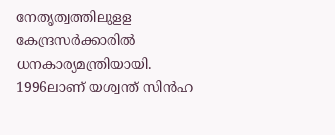നേതൃത്വത്തിലുളള കേന്ദ്രസര്‍ക്കാരില്‍ ധനകാര്യമന്ത്രിയായി. 1996ലാണ് യശ്വന്ത് സിന്‍ഹ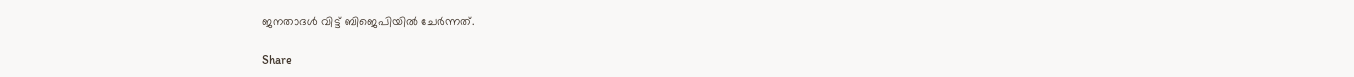ജനതാദള്‍ വിട്ട് ബിജെപിയില്‍ ചേര്‍ന്നത്.

Share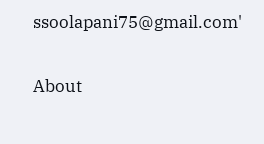ssoolapani75@gmail.com'

About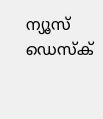ന്യൂസ് ഡെസ്ക്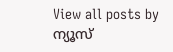View all posts by ന്യൂസ്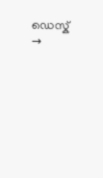ഡെസ്ക് →